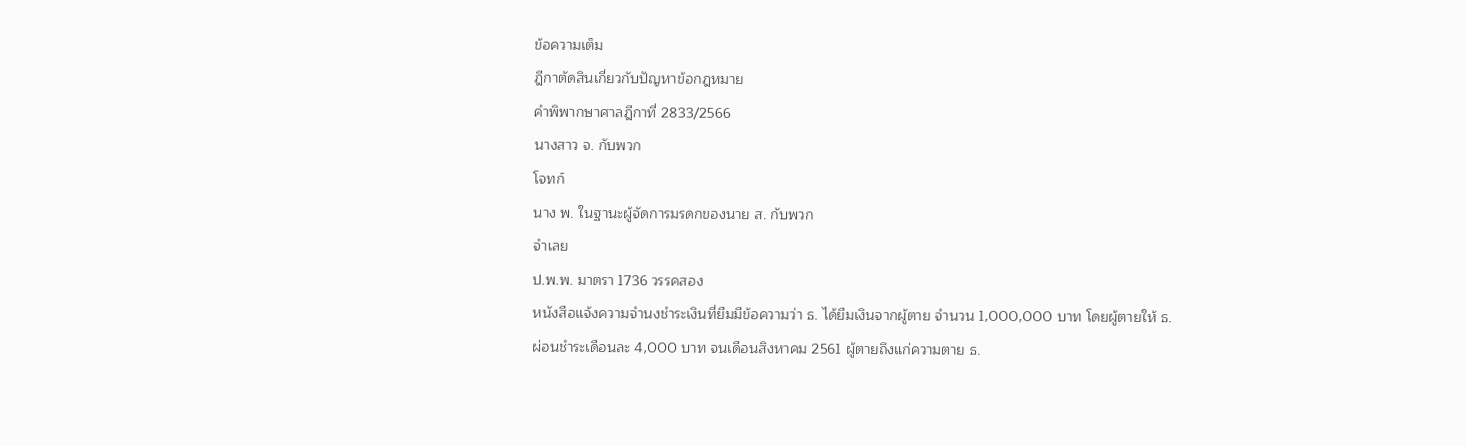ข้อความเต็ม
ฎีกาตัดสินเกี่ยวกับปัญหาข้อกฎหมาย
คำพิพากษาศาลฎีกาที่ 2833/2566
นางสาว จ. กับพวก
โจทก์
นาง พ. ในฐานะผู้จัดการมรดกของนาย ส. กับพวก
จำเลย
ป.พ.พ. มาตรา 1736 วรรคสอง
หนังสือแจ้งความจำนงชำระเงินที่ยืมมีข้อความว่า ธ. ได้ยืมเงินจากผู้ตาย จำนวน 1,000,000 บาท โดยผู้ตายให้ ธ. ผ่อนชำระเดือนละ 4,000 บาท จนเดือนสิงหาคม 2561 ผู้ตายถึงแก่ความตาย ธ.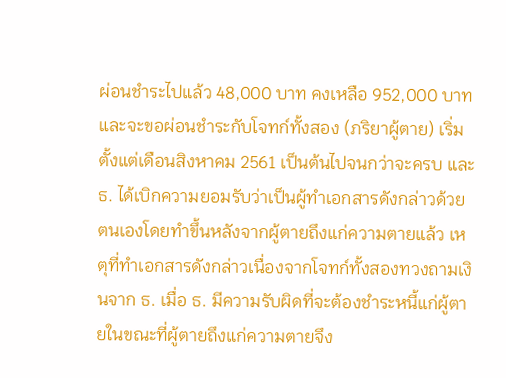ผ่อนชำระไปแล้ว 48,000 บาท คงเหลือ 952,000 บาท และจะขอผ่อนชำระกับโจทก์ทั้งสอง (ภริยาผู้ตาย) เริ่มตั้งแต่เดือนสิงหาคม 2561 เป็นต้นไปจนกว่าจะครบ และ ธ. ได้เบิกความยอมรับว่าเป็นผู้ทำเอกสารดังกล่าวด้วยตนเองโดยทำขึ้นหลังจากผู้ตายถึงแก่ความตายแล้ว เหตุที่ทำเอกสารดังกล่าวเนื่องจากโจทก์ทั้งสองทวงถามเงินจาก ธ. เมื่อ ธ. มีความรับผิดที่จะต้องชำระหนี้แก่ผู้ตายในขณะที่ผู้ตายถึงแก่ความตายจึง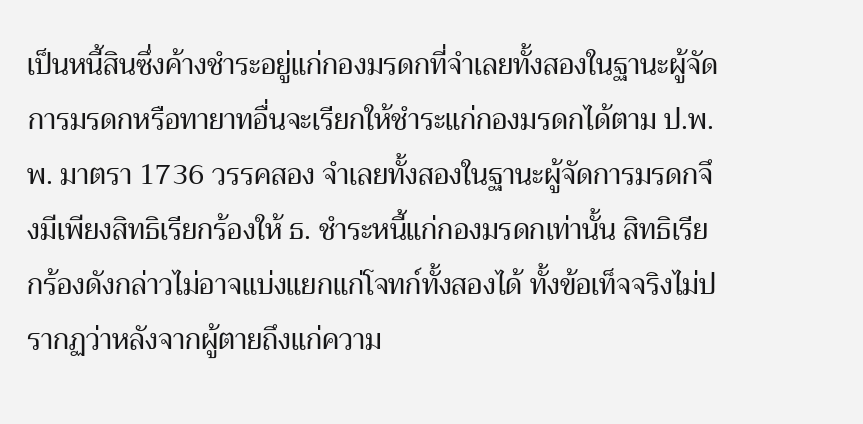เป็นหนี้สินซึ่งค้างชำระอยู่แก่กองมรดกที่จำเลยทั้งสองในฐานะผู้จัดการมรดกหรือทายาทอื่นจะเรียกให้ชำระแก่กองมรดกได้ตาม ป.พ.พ. มาตรา 1736 วรรคสอง จำเลยทั้งสองในฐานะผู้จัดการมรดกจึงมีเพียงสิทธิเรียกร้องให้ ธ. ชำระหนี้แก่กองมรดกเท่านั้น สิทธิเรียกร้องดังกล่าวไม่อาจแบ่งแยกแก่โจทก์ทั้งสองได้ ทั้งข้อเท็จจริงไม่ปรากฏว่าหลังจากผู้ตายถึงแก่ความ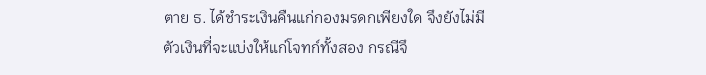ตาย ธ. ได้ชำระเงินคืนแก่กองมรดกเพียงใด จึงยังไม่มีตัวเงินที่จะแบ่งให้แก่โจทก์ทั้งสอง กรณีจึ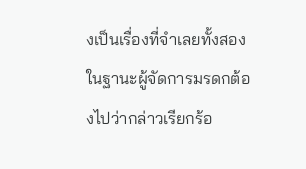งเป็นเรื่องที่จำเลยทั้งสองในฐานะผู้จัดการมรดกต้องไปว่ากล่าวเรียกร้อ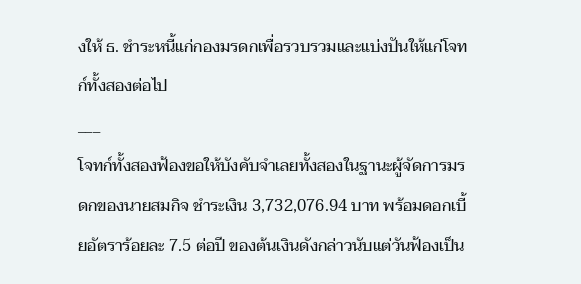งให้ ธ. ชำระหนี้แก่กองมรดกเพื่อรวบรวมและแบ่งปันให้แก่โจทก์ทั้งสองต่อไป
___
โจทก์ทั้งสองฟ้องขอให้บังคับจำเลยทั้งสองในฐานะผู้จัดการมรดกของนายสมกิจ ชำระเงิน 3,732,076.94 บาท พร้อมดอกเบี้ยอัตราร้อยละ 7.5 ต่อปี ของต้นเงินดังกล่าวนับแต่วันฟ้องเป็น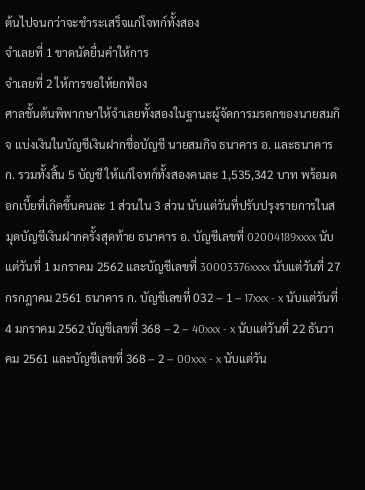ต้นไปจนกว่าจะชำระเสร็จแก่โจทก์ทั้งสอง
จำเลยที่ 1 ขาดนัดยื่นคำให้การ
จำเลยที่ 2 ให้การขอให้ยกฟ้อง
ศาลชั้นต้นพิพากษาให้จำเลยทั้งสองในฐานะผู้จัดการมรดกของนายสมกิจ แบ่งเงินในบัญชีเงินฝากชื่อบัญชี นายสมกิจ ธนาคาร อ. และธนาคาร ก. รวมทั้งสิ้น 5 บัญชี ให้แก่โจทก์ทั้งสองคนละ 1,535,342 บาท พร้อมดอกเบี้ยที่เกิดขึ้นคนละ 1 ส่วนใน 3 ส่วน นับแต่วันที่ปรับปรุงรายการในสมุดบัญชีเงินฝากครั้งสุดท้าย ธนาคาร อ. บัญชีเลขที่ 02004189xxxx นับแต่วันที่ 1 มกราคม 2562 และบัญชีเลขที่ 30003376xxxx นับแต่วันที่ 27 กรกฎาคม 2561 ธนาคาร ก. บัญชีเลขที่ 032 – 1 – 17xxx - x นับแต่วันที่ 4 มกราคม 2562 บัญชีเลขที่ 368 – 2 – 40xxx - x นับแต่วันที่ 22 ธันวาคม 2561 และบัญชีเลขที่ 368 – 2 – 00xxx - x นับแต่วัน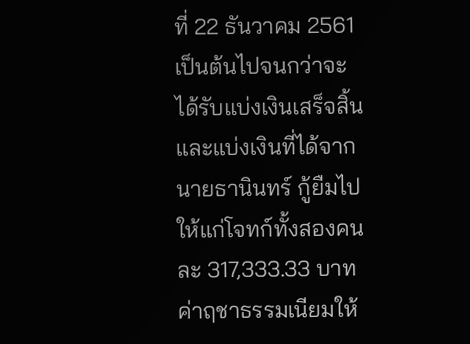ที่ 22 ธันวาคม 2561 เป็นต้นไปจนกว่าจะได้รับแบ่งเงินเสร็จสิ้น และแบ่งเงินที่ได้จากนายธานินทร์ กู้ยืมไปให้แก่โจทก์ทั้งสองคนละ 317,333.33 บาท ค่าฤชาธรรมเนียมให้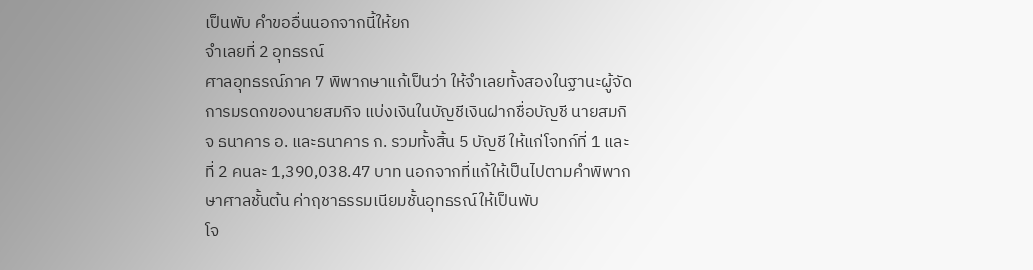เป็นพับ คำขออื่นนอกจากนี้ให้ยก
จำเลยที่ 2 อุทธรณ์
ศาลอุทธรณ์ภาค 7 พิพากษาแก้เป็นว่า ให้จำเลยทั้งสองในฐานะผู้จัดการมรดกของนายสมกิจ แบ่งเงินในบัญชีเงินฝากชื่อบัญชี นายสมกิจ ธนาคาร อ. และธนาคาร ก. รวมทั้งสิ้น 5 บัญชี ให้แก่โจทก์ที่ 1 และที่ 2 คนละ 1,390,038.47 บาท นอกจากที่แก้ให้เป็นไปตามคำพิพากษาศาลชั้นต้น ค่าฤชาธรรมเนียมชั้นอุทธรณ์ให้เป็นพับ
โจ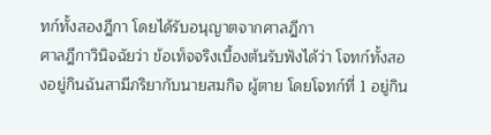ทก์ทั้งสองฎีกา โดยได้รับอนุญาตจากศาลฎีกา
ศาลฎีกาวินิจฉัยว่า ข้อเท็จจริงเบื้องต้นรับฟังได้ว่า โจทก์ทั้งสองอยู่กินฉันสามีภริยากับนายสมกิจ ผู้ตาย โดยโจทก์ที่ 1 อยู่กิน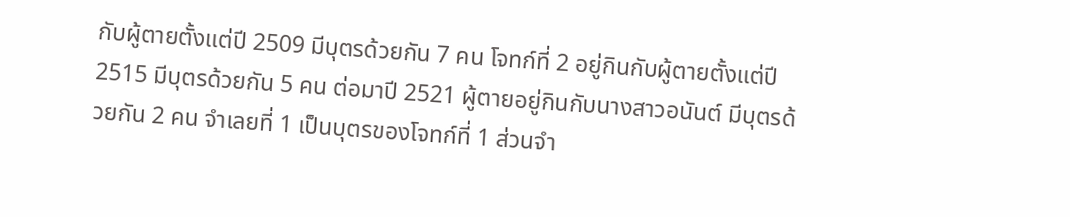กับผู้ตายตั้งแต่ปี 2509 มีบุตรด้วยกัน 7 คน โจทก์ที่ 2 อยู่กินกับผู้ตายตั้งแต่ปี 2515 มีบุตรด้วยกัน 5 คน ต่อมาปี 2521 ผู้ตายอยู่กินกับนางสาวอนันต์ มีบุตรด้วยกัน 2 คน จำเลยที่ 1 เป็นบุตรของโจทก์ที่ 1 ส่วนจำ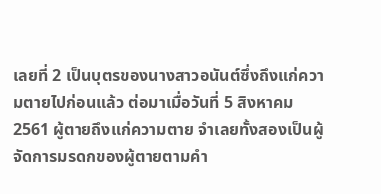เลยที่ 2 เป็นบุตรของนางสาวอนันต์ซึ่งถึงแก่ความตายไปก่อนแล้ว ต่อมาเมื่อวันที่ 5 สิงหาคม 2561 ผู้ตายถึงแก่ความตาย จำเลยทั้งสองเป็นผู้จัดการมรดกของผู้ตายตามคำ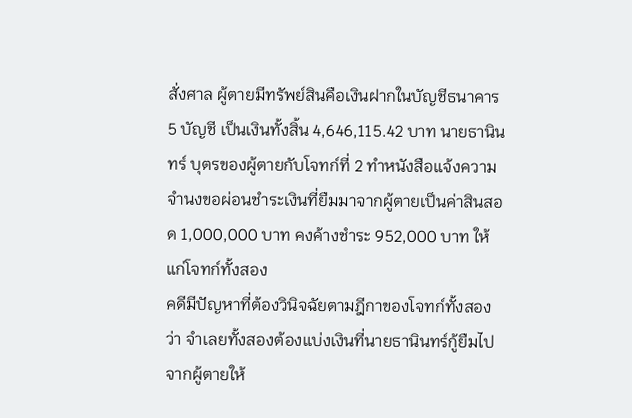สั่งศาล ผู้ตายมีทรัพย์สินคือเงินฝากในบัญชีธนาคาร 5 บัญชี เป็นเงินทั้งสิ้น 4,646,115.42 บาท นายธานินทร์ บุตรของผู้ตายกับโจทก์ที่ 2 ทำหนังสือแจ้งความจำนงขอผ่อนชำระเงินที่ยืมมาจากผู้ตายเป็นค่าสินสอด 1,000,000 บาท คงค้างชำระ 952,000 บาท ให้แก่โจทก์ทั้งสอง
คดีมีปัญหาที่ต้องวินิจฉัยตามฎีกาของโจทก์ทั้งสองว่า จำเลยทั้งสองต้องแบ่งเงินที่นายธานินทร์กู้ยืมไปจากผู้ตายให้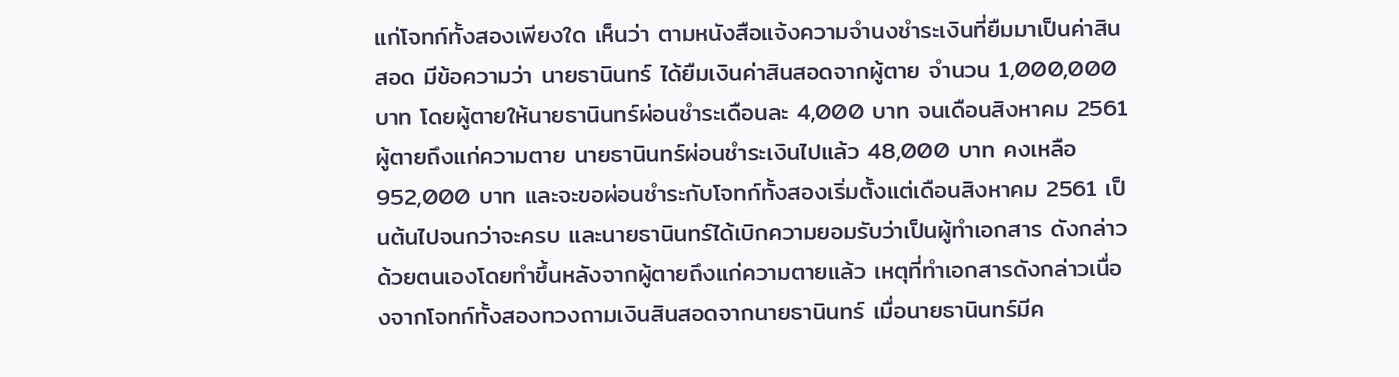แก่โจทก์ทั้งสองเพียงใด เห็นว่า ตามหนังสือแจ้งความจำนงชำระเงินที่ยืมมาเป็นค่าสินสอด มีข้อความว่า นายธานินทร์ ได้ยืมเงินค่าสินสอดจากผู้ตาย จำนวน 1,000,000 บาท โดยผู้ตายให้นายธานินทร์ผ่อนชำระเดือนละ 4,000 บาท จนเดือนสิงหาคม 2561 ผู้ตายถึงแก่ความตาย นายธานินทร์ผ่อนชำระเงินไปแล้ว 48,000 บาท คงเหลือ 952,000 บาท และจะขอผ่อนชำระกับโจทก์ทั้งสองเริ่มตั้งแต่เดือนสิงหาคม 2561 เป็นต้นไปจนกว่าจะครบ และนายธานินทร์ได้เบิกความยอมรับว่าเป็นผู้ทำเอกสาร ดังกล่าวด้วยตนเองโดยทำขึ้นหลังจากผู้ตายถึงแก่ความตายแล้ว เหตุที่ทำเอกสารดังกล่าวเนื่องจากโจทก์ทั้งสองทวงถามเงินสินสอดจากนายธานินทร์ เมื่อนายธานินทร์มีค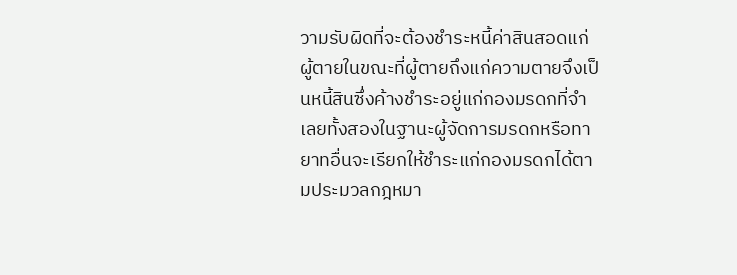วามรับผิดที่จะต้องชำระหนี้ค่าสินสอดแก่ผู้ตายในขณะที่ผู้ตายถึงแก่ความตายจึงเป็นหนี้สินซึ่งค้างชำระอยู่แก่กองมรดกที่จำเลยทั้งสองในฐานะผู้จัดการมรดกหรือทายาทอื่นจะเรียกให้ชำระแก่กองมรดกได้ตามประมวลกฎหมา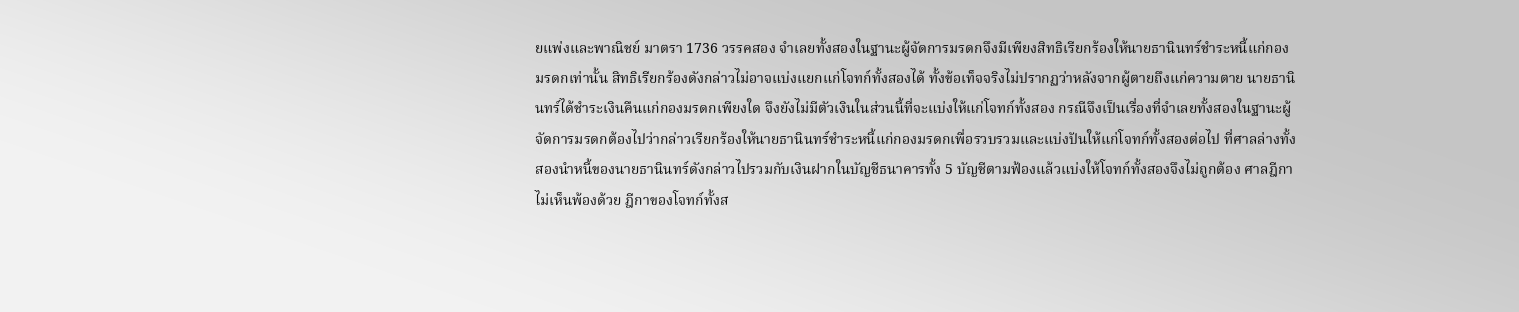ยแพ่งและพาณิชย์ มาตรา 1736 วรรคสอง จำเลยทั้งสองในฐานะผู้จัดการมรดกจึงมีเพียงสิทธิเรียกร้องให้นายธานินทร์ชำระหนี้แก่กองมรดกเท่านั้น สิทธิเรียกร้องดังกล่าวไม่อาจแบ่งแยกแก่โจทก์ทั้งสองได้ ทั้งข้อเท็จจริงไม่ปรากฏว่าหลังจากผู้ตายถึงแก่ความตาย นายธานินทร์ได้ชำระเงินคืนแก่กองมรดกเพียงใด จึงยังไม่มีตัวเงินในส่วนนี้ที่จะแบ่งให้แก่โจทก์ทั้งสอง กรณีจึงเป็นเรื่องที่จำเลยทั้งสองในฐานะผู้จัดการมรดกต้องไปว่ากล่าวเรียกร้องให้นายธานินทร์ชำระหนี้แก่กองมรดกเพื่อรวบรวมและแบ่งปันให้แก่โจทก์ทั้งสองต่อไป ที่ศาลล่างทั้งสองนำหนี้ของนายธานินทร์ดังกล่าวไปรวมกับเงินฝากในบัญชีธนาคารทั้ง 5 บัญชีตามฟ้องแล้วแบ่งให้โจทก์ทั้งสองจึงไม่ถูกต้อง ศาลฎีกาไม่เห็นพ้องด้วย ฎีกาของโจทก์ทั้งส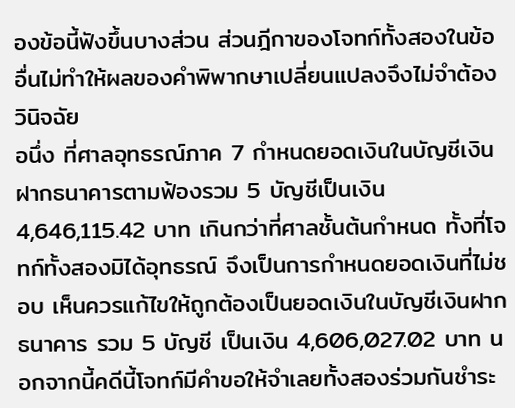องข้อนี้ฟังขึ้นบางส่วน ส่วนฎีกาของโจทก์ทั้งสองในข้ออื่นไม่ทำให้ผลของคำพิพากษาเปลี่ยนแปลงจึงไม่จำต้องวินิจฉัย
อนึ่ง ที่ศาลอุทธรณ์ภาค 7 กำหนดยอดเงินในบัญชีเงินฝากธนาคารตามฟ้องรวม 5 บัญชีเป็นเงิน 4,646,115.42 บาท เกินกว่าที่ศาลชั้นต้นกำหนด ทั้งที่โจทก์ทั้งสองมิได้อุทธรณ์ จึงเป็นการกำหนดยอดเงินที่ไม่ชอบ เห็นควรแก้ไขให้ถูกต้องเป็นยอดเงินในบัญชีเงินฝากธนาคาร รวม 5 บัญชี เป็นเงิน 4,606,027.02 บาท นอกจากนี้คดีนี้โจทก์มีคำขอให้จำเลยทั้งสองร่วมกันชำระ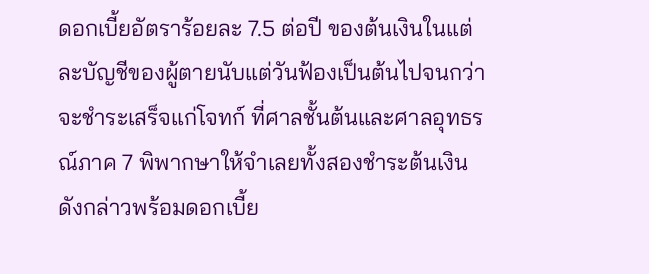ดอกเบี้ยอัตราร้อยละ 7.5 ต่อปี ของต้นเงินในแต่ละบัญชีของผู้ตายนับแต่วันฟ้องเป็นต้นไปจนกว่าจะชำระเสร็จแก่โจทก์ ที่ศาลชั้นต้นและศาลอุทธรณ์ภาค 7 พิพากษาให้จำเลยทั้งสองชำระต้นเงินดังกล่าวพร้อมดอกเบี้ย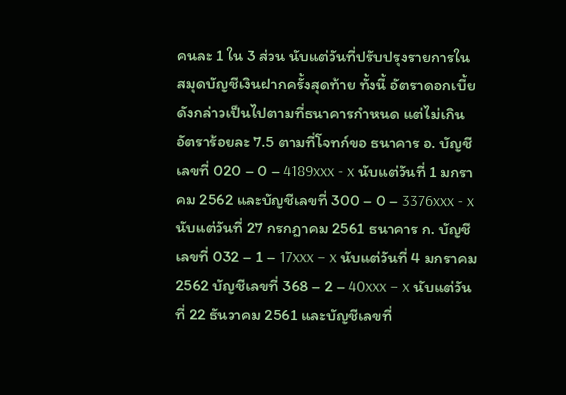คนละ 1 ใน 3 ส่วน นับแต่วันที่ปรับปรุงรายการในสมุดบัญชีเงินฝากครั้งสุดท้าย ทั้งนี้ อัตราดอกเบี้ยดังกล่าวเป็นไปตามที่ธนาคารกำหนด แต่ไม่เกินอัตราร้อยละ 7.5 ตามที่โจทก์ขอ ธนาคาร อ. บัญชีเลขที่ 020 – 0 – 4189xxx - x นับแต่วันที่ 1 มกราคม 2562 และบัญชีเลขที่ 300 – 0 – 3376xxx - x นับแต่วันที่ 27 กรกฎาคม 2561 ธนาคาร ก. บัญชีเลขที่ 032 – 1 – 17xxx – x นับแต่วันที่ 4 มกราคม 2562 บัญชีเลขที่ 368 – 2 – 40xxx – x นับแต่วันที่ 22 ธันวาคม 2561 และบัญชีเลขที่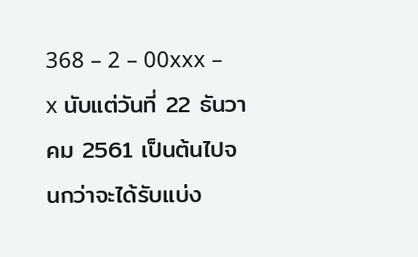368 – 2 – 00xxx – x นับแต่วันที่ 22 ธันวาคม 2561 เป็นต้นไปจนกว่าจะได้รับแบ่ง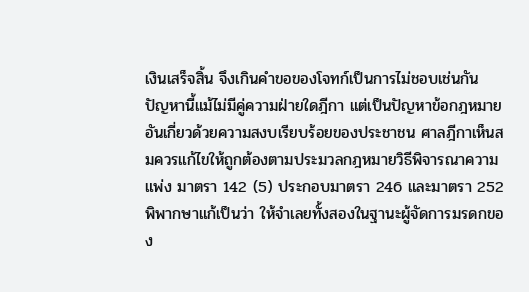เงินเสร็จสิ้น จึงเกินคำขอของโจทก์เป็นการไม่ชอบเช่นกัน ปัญหานี้แม้ไม่มีคู่ความฝ่ายใดฎีกา แต่เป็นปัญหาข้อกฎหมายอันเกี่ยวด้วยความสงบเรียบร้อยของประชาชน ศาลฎีกาเห็นสมควรแก้ไขให้ถูกต้องตามประมวลกฎหมายวิธีพิจารณาความแพ่ง มาตรา 142 (5) ประกอบมาตรา 246 และมาตรา 252
พิพากษาแก้เป็นว่า ให้จำเลยทั้งสองในฐานะผู้จัดการมรดกของ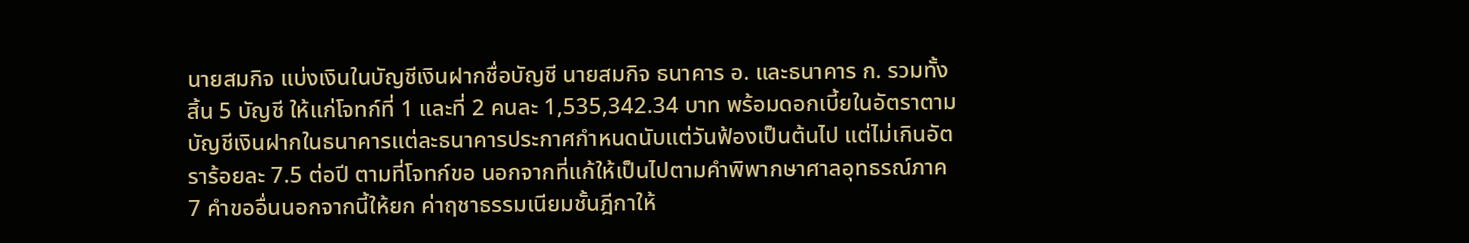นายสมกิจ แบ่งเงินในบัญชีเงินฝากชื่อบัญชี นายสมกิจ ธนาคาร อ. และธนาคาร ก. รวมทั้งสิ้น 5 บัญชี ให้แก่โจทก์ที่ 1 และที่ 2 คนละ 1,535,342.34 บาท พร้อมดอกเบี้ยในอัตราตามบัญชีเงินฝากในธนาคารแต่ละธนาคารประกาศกำหนดนับแต่วันฟ้องเป็นต้นไป แต่ไม่เกินอัตราร้อยละ 7.5 ต่อปี ตามที่โจทก์ขอ นอกจากที่แก้ให้เป็นไปตามคำพิพากษาศาลอุทธรณ์ภาค 7 คำขออื่นนอกจากนี้ให้ยก ค่าฤชาธรรมเนียมชั้นฎีกาให้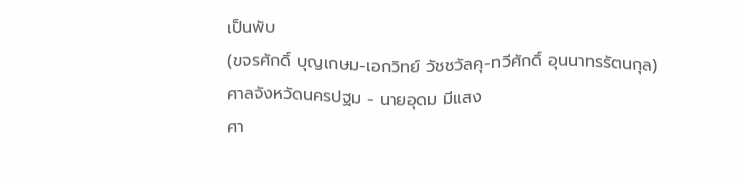เป็นพับ
(ขจรศักดิ์ บุญเกษม-เอกวิทย์ วัชชวัลคุ-ทวีศักดิ์ อุนนาทรรัตนกุล)
ศาลจังหวัดนครปฐม - นายอุดม มีแสง
ศา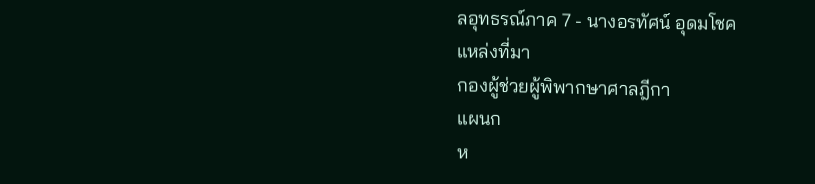ลอุทธรณ์ภาค 7 - นางอรทัศน์ อุดมโชค
แหล่งที่มา
กองผู้ช่วยผู้พิพากษาศาลฎีกา
แผนก
ห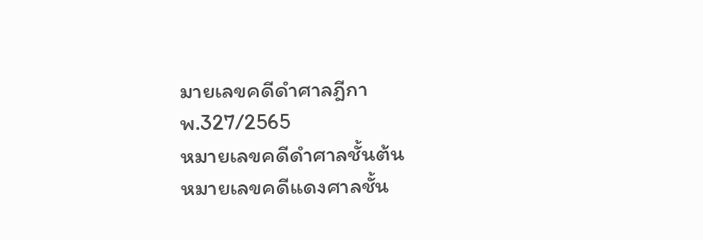มายเลขคดีดำศาลฎีกา
พ.327/2565
หมายเลขคดีดำศาลชั้นต้น
หมายเลขคดีแดงศาลชั้น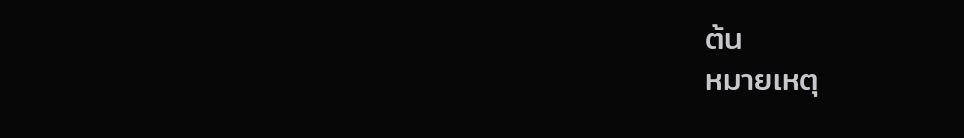ต้น
หมายเหตุ